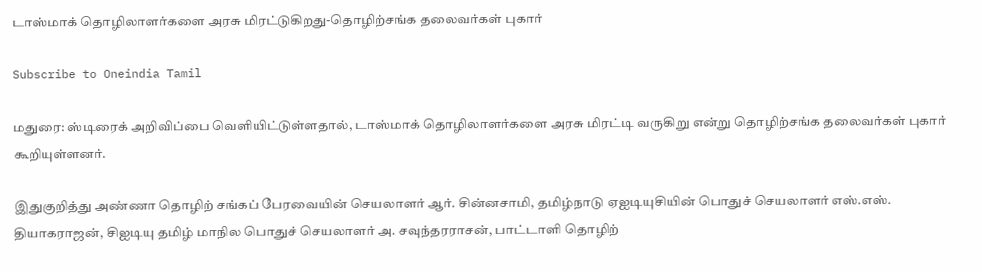டாஸ்மாக் தொழிலாளர்களை அரசு மிரட்டுகிறது-தொழிற்சங்க தலைவர்கள் புகார்

Subscribe to Oneindia Tamil

மதுரை: ஸ்டிரைக் அறிவிப்பை வெளியிட்டுள்ளதால், டாஸ்மாக் தொழிலாளர்களை அரசு மிரட்டி வருகிறு என்று தொழிற்சங்க தலைவர்கள் புகார் கூறியுள்ளனர்.

இதுகுறித்து அண்ணா தொழிற் சங்கப் பேரவையின் செயலாளர் ஆர். சின்னசாமி, தமிழ்நாடு ஏஐடியுசியின் பொதுச் செயலாளர் எஸ்.எஸ். தியாகராஜன், சிஐடியு தமிழ் மாநில பொதுச் செயலாளர் அ. சவுந்தரராசன், பாட்டாளி தொழிற்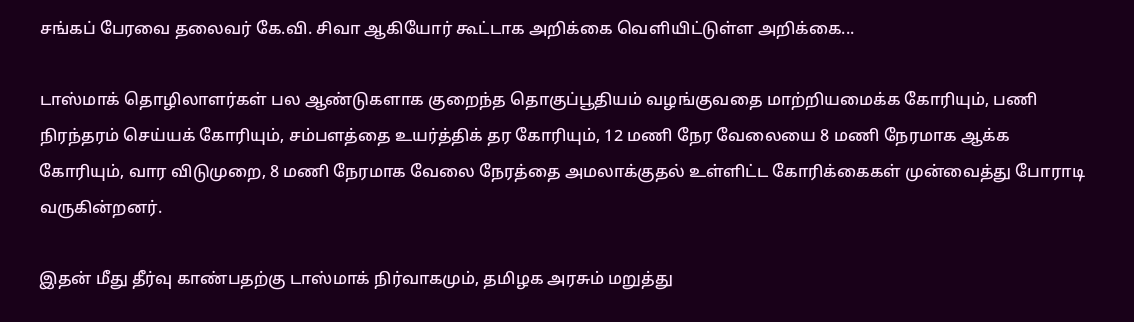சங்கப் பேரவை தலைவர் கே.வி. சிவா ஆகியோர் கூட்டாக அறிக்கை வெளியிட்டுள்ள அறிக்கை...

டாஸ்மாக் தொழிலாளர்கள் பல ஆண்டுகளாக குறைந்த தொகுப்பூதியம் வழங்குவதை மாற்றியமைக்க கோரியும், பணி நிரந்தரம் செய்யக் கோரியும், சம்பளத்தை உயர்த்திக் தர கோரியும், 12 மணி நேர வேலையை 8 மணி நேரமாக ஆக்க கோரியும், வார விடுமுறை, 8 மணி நேரமாக வேலை நேரத்தை அமலாக்குதல் உள்ளிட்ட கோரிக்கைகள் முன்வைத்து போராடி வருகின்றனர்.

இதன் மீது தீர்வு காண்பதற்கு டாஸ்மாக் நிர்வாகமும், தமிழக அரசும் மறுத்து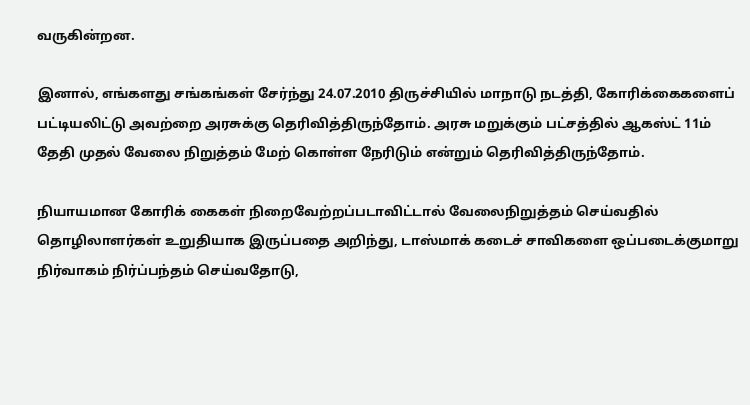வருகின்றன.

இனால், எங்களது சங்கங்கள் சேர்ந்து 24.07.2010 திருச்சியில் மாநாடு நடத்தி, கோரிக்கைகளைப் பட்டியலிட்டு அவற்றை அரசுக்கு தெரிவித்திருந்தோம். அரசு மறுக்கும் பட்சத்தில் ஆகஸ்ட் 11ம் தேதி முதல் வேலை நிறுத்தம் மேற் கொள்ள நேரிடும் என்றும் தெரிவித்திருந்தோம்.

நியாயமான கோரிக் கைகள் நிறைவேற்றப்படாவிட்டால் வேலைநிறுத்தம் செய்வதில் தொழிலாளர்கள் உறுதியாக இருப்பதை அறிந்து, டாஸ்மாக் கடைச் சாவிகளை ஒப்படைக்குமாறு நிர்வாகம் நிர்ப்பந்தம் செய்வதோடு,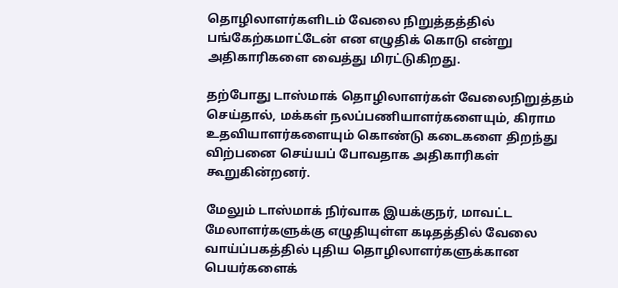தொழிலாளர்களிடம் வேலை நிறுத்தத்தில் பங்கேற்கமாட்டேன் என எழுதிக் கொடு என்று அதிகாரிகளை வைத்து மிரட்டுகிறது.

தற்போது டாஸ்மாக் தொழிலாளர்கள் வேலைநிறுத்தம் செய்தால், மக்கள் நலப்பணியாளர்களையும், கிராம உதவியாளர்களையும் கொண்டு கடைகளை திறந்து விற்பனை செய்யப் போவதாக அதிகாரிகள் கூறுகின்றனர்.

மேலும் டாஸ்மாக் நிர்வாக இயக்குநர், மாவட்ட மேலாளர்களுக்கு எழுதியுள்ள கடிதத்தில் வேலை வாய்ப்பகத்தில் புதிய தொழிலாளர்களுக்கான பெயர்களைக்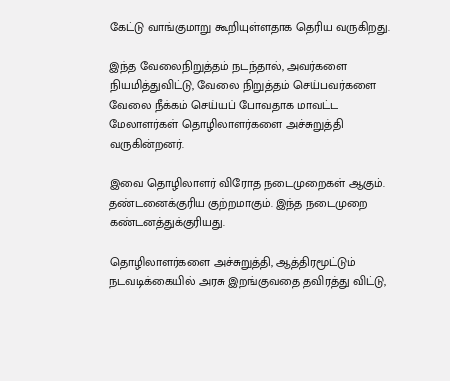கேட்டு வாங்குமாறு கூறியுள்ளதாக தெரிய வருகிறது.

இந்த வேலைநிறுத்தம் நடந்தால், அவர்களை நியமித்துவிட்டு, வேலை நிறுத்தம் செய்பவர்களை வேலை நீக்கம் செய்யப் போவதாக மாவட்ட மேலாளர்கள் தொழிலாளர்களை அச்சுறுத்தி வருகின்றனர்.

இவை தொழிலாளர் விரோத நடைமுறைகள் ஆகும். தண்டனைக்குரிய குற்றமாகும். இந்த நடைமுறை கண்டனத்துக்குரியது.

தொழிலாளர்களை அச்சுறுத்தி, ஆத்திரமூட்டும் நடவடிக்கையில் அரசு இறங்குவதை தவிரத்து விட்டு,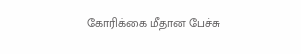கோரிக்கை மீதான பேச்சு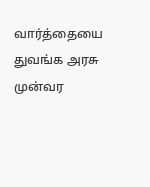வார்த்தையை துவங்க அரசு முன்வர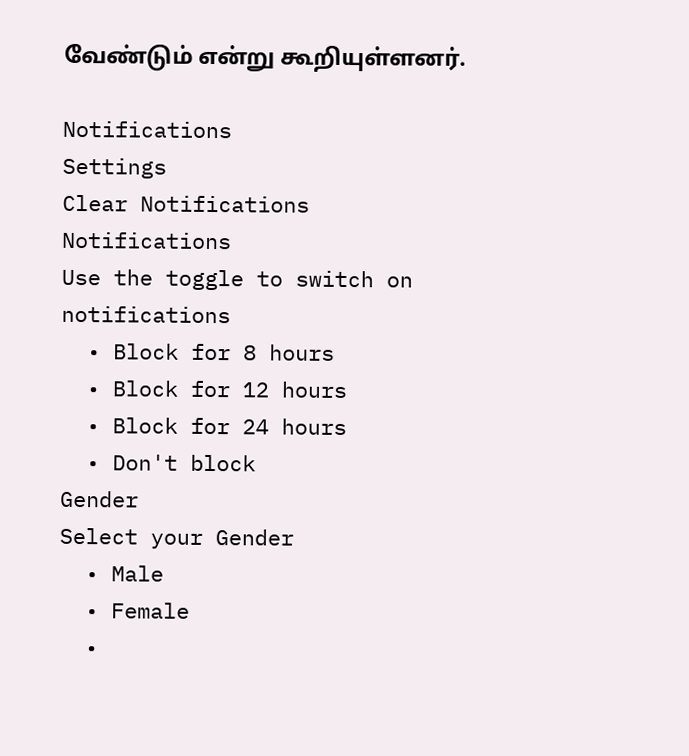வேண்டும் என்று கூறியுள்ளனர்.

Notifications
Settings
Clear Notifications
Notifications
Use the toggle to switch on notifications
  • Block for 8 hours
  • Block for 12 hours
  • Block for 24 hours
  • Don't block
Gender
Select your Gender
  • Male
  • Female
  •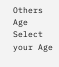Others
Age
Select your Age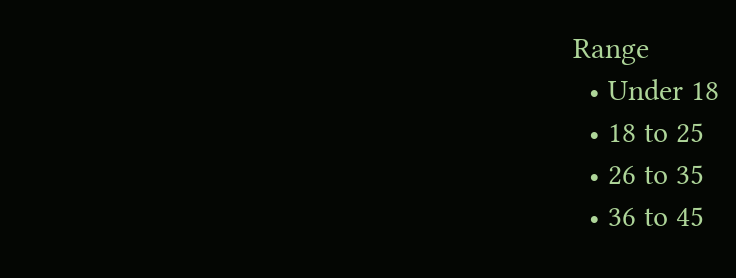Range
  • Under 18
  • 18 to 25
  • 26 to 35
  • 36 to 45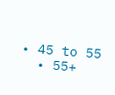• 45 to 55
  • 55+